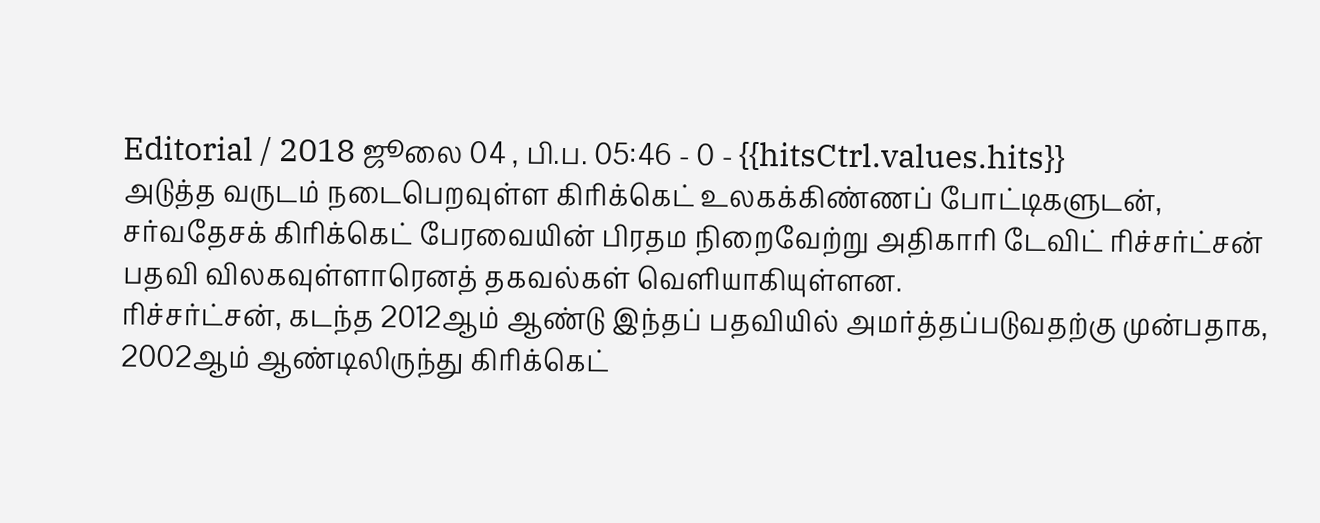Editorial / 2018 ஜூலை 04 , பி.ப. 05:46 - 0 - {{hitsCtrl.values.hits}}
அடுத்த வருடம் நடைபெறவுள்ள கிரிக்கெட் உலகக்கிண்ணப் போட்டிகளுடன், சர்வதேசக் கிரிக்கெட் பேரவையின் பிரதம நிறைவேற்று அதிகாரி டேவிட் ரிச்சர்ட்சன் பதவி விலகவுள்ளாரெனத் தகவல்கள் வெளியாகியுள்ளன.
ரிச்சர்ட்சன், கடந்த 2012ஆம் ஆண்டு இந்தப் பதவியில் அமர்த்தப்படுவதற்கு முன்பதாக, 2002ஆம் ஆண்டிலிருந்து கிரிக்கெட்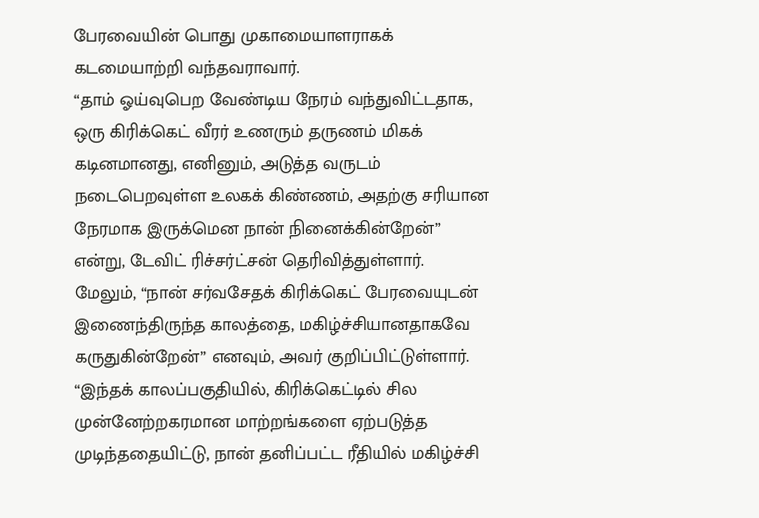பேரவையின் பொது முகாமையாளராகக் கடமையாற்றி வந்தவராவார்.
“தாம் ஓய்வுபெற வேண்டிய நேரம் வந்துவிட்டதாக, ஒரு கிரிக்கெட் வீரர் உணரும் தருணம் மிகக் கடினமானது, எனினும், அடுத்த வருடம் நடைபெறவுள்ள உலகக் கிண்ணம், அதற்கு சரியான நேரமாக இருக்மென நான் நினைக்கின்றேன்” என்று, டேவிட் ரிச்சர்ட்சன் தெரிவித்துள்ளார்.
மேலும், “நான் சர்வசேதக் கிரிக்கெட் பேரவையுடன் இணைந்திருந்த காலத்தை, மகிழ்ச்சியானதாகவே கருதுகின்றேன்” எனவும், அவர் குறிப்பிட்டுள்ளார்.
“இந்தக் காலப்பகுதியில், கிரிக்கெட்டில் சில முன்னேற்றகரமான மாற்றங்களை ஏற்படுத்த முடிந்ததையிட்டு, நான் தனிப்பட்ட ரீதியில் மகிழ்ச்சி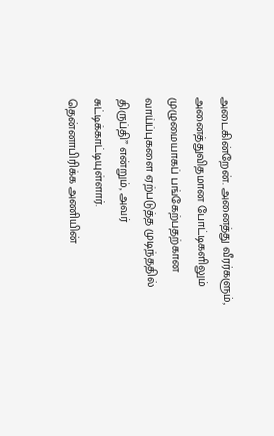அடைகின்றேன். அனைத்து வீரர்களும், அனைத்துவிதமான போட்டிகளிலும் முழுமையாகப் பங்கேற்பதற்கான வாய்ப்புகளை ஏற்படுத்த முடிந்ததில் திருப்தி” என்றும், அவர் சுட்டிக்காட்டியுள்ளார்.
தென்னாபிரிக்க அணியின்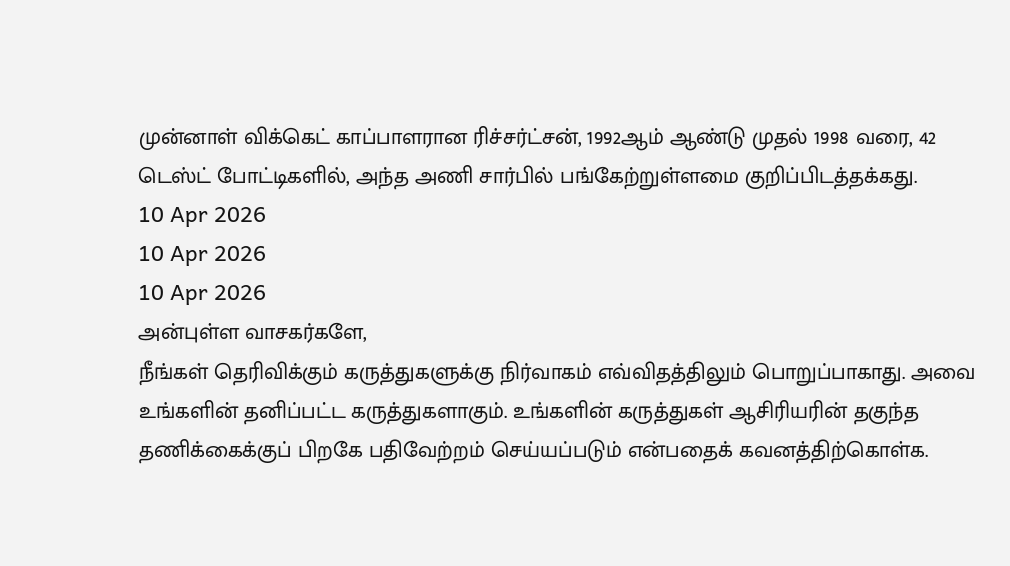முன்னாள் விக்கெட் காப்பாளரான ரிச்சர்ட்சன், 1992ஆம் ஆண்டு முதல் 1998 வரை, 42 டெஸ்ட் போட்டிகளில், அந்த அணி சார்பில் பங்கேற்றுள்ளமை குறிப்பிடத்தக்கது.
10 Apr 2026
10 Apr 2026
10 Apr 2026
அன்புள்ள வாசகர்களே,
நீங்கள் தெரிவிக்கும் கருத்துகளுக்கு நிர்வாகம் எவ்விதத்திலும் பொறுப்பாகாது. அவை உங்களின் தனிப்பட்ட கருத்துகளாகும். உங்களின் கருத்துகள் ஆசிரியரின் தகுந்த தணிக்கைக்குப் பிறகே பதிவேற்றம் செய்யப்படும் என்பதைக் கவனத்திற்கொள்க.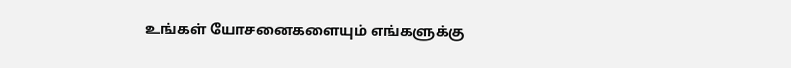உங்கள் யோசனைகளையும் எங்களுக்கு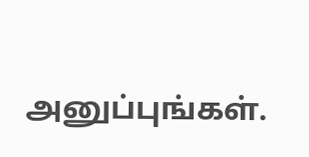அனுப்புங்கள்.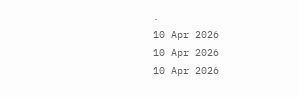.
10 Apr 2026
10 Apr 2026
10 Apr 2026